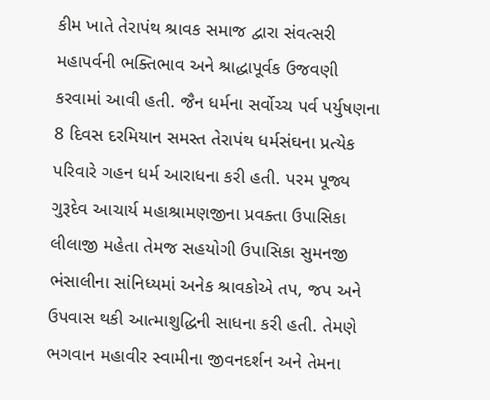કીમ ખાતે તેરાપંથ શ્રાવક સમાજ દ્વારા સંવત્સરી મહાપર્વની ભક્તિભાવ અને શ્રાદ્ધાપૂર્વક ઉજવણી કરવામાં આવી હતી. જૈન ધર્મના સર્વોચ્ચ પર્વ પર્યુષણના 8 દિવસ દરમિયાન સમસ્ત તેરાપંથ ધર્મસંઘના પ્રત્યેક પરિવારે ગહન ધર્મ આરાધના કરી હતી. પરમ પૂજ્ય ગુરૂદેવ આચાર્ય મહાશ્રામણજીના પ્રવક્તા ઉપાસિકા લીલાજી મહેતા તેમજ સહયોગી ઉપાસિકા સુમનજી ભંસાલીના સાંનિધ્યમાં અનેક શ્રાવકોએ તપ, જપ અને ઉપવાસ થકી આત્માશુદ્ધિની સાધના કરી હતી. તેમણે ભગવાન મહાવીર સ્વામીના જીવનદર્શન અને તેમના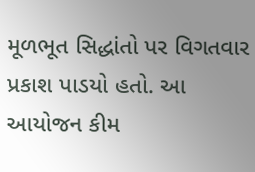મૂળભૂત સિદ્ધાંતો પર વિગતવાર પ્રકાશ પાડયો હતો. આ આયોજન કીમ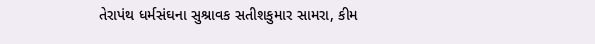તેરાપંથ ધર્મસંઘના સુશ્રાવક સતીશકુમાર સામરા, કીમ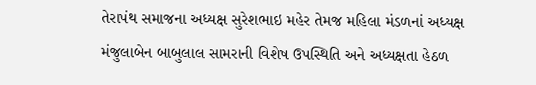તેરાપંથ સમાજના અધ્યક્ષ સુરેશભાઇ મહેર તેમજ મહિલા મંડળનાં અધ્યક્ષ મંજુલાબેન બાબુલાલ સામરાની વિશેષ ઉપસ્થિતિ અને અધ્યક્ષતા હેઠળ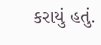કરાયું હતું.